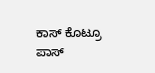ಕಾಸ್ ಕೊಟ್ರೂ ಪಾಸ್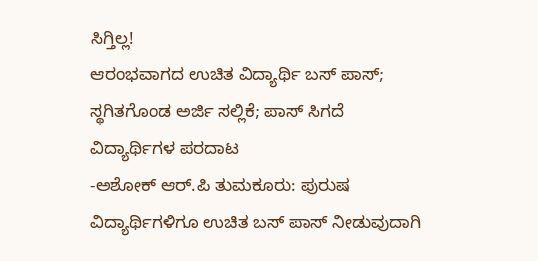ಸಿಗ್ತಿಲ್ಲ!
ಆರಂಭವಾಗದ ಉಚಿತ ವಿದ್ಯಾರ್ಥಿ ಬಸ್ ಪಾಸ್; ಸ್ಥಗಿತಗೊಂಡ ಅರ್ಜಿ ಸಲ್ಲಿಕೆ; ಪಾಸ್ ಸಿಗದೆ ವಿದ್ಯಾರ್ಥಿಗಳ ಪರದಾಟ
-ಅಶೋಕ್ ಆರ್.ಪಿ ತುಮಕೂರು: ಪುರುಷ ವಿದ್ಯಾರ್ಥಿಗಳಿಗೂ ಉಚಿತ ಬಸ್ ಪಾಸ್ ನೀಡುವುದಾಗಿ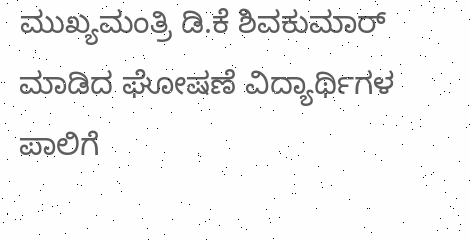ಮುಖ್ಯಮಂತ್ರಿ ಡಿ.ಕೆ ಶಿವಕುಮಾರ್ ಮಾಡಿದ ಘೋಷಣೆ ವಿದ್ಯಾರ್ಥಿಗಳ ಪಾಲಿಗೆ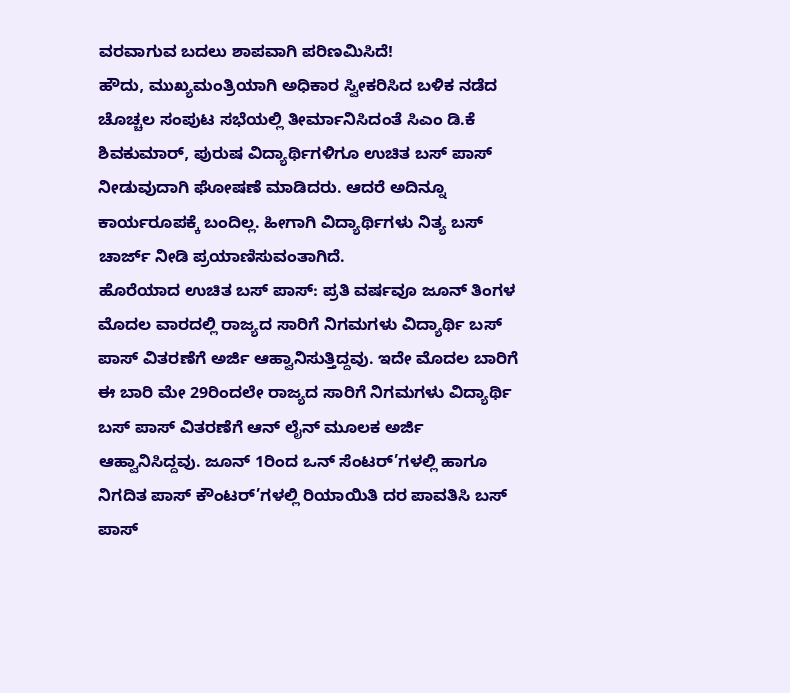ವರವಾಗುವ ಬದಲು ಶಾಪವಾಗಿ ಪರಿಣಮಿಸಿದೆ!
ಹೌದು, ಮುಖ್ಯಮಂತ್ರಿಯಾಗಿ ಅಧಿಕಾರ ಸ್ವೀಕರಿಸಿದ ಬಳಿಕ ನಡೆದ ಚೊಚ್ಚಲ ಸಂಪುಟ ಸಭೆಯಲ್ಲಿ ತೀರ್ಮಾನಿಸಿದಂತೆ ಸಿಎಂ ಡಿ.ಕೆ ಶಿವಕುಮಾರ್, ಪುರುಷ ವಿದ್ಯಾರ್ಥಿಗಳಿಗೂ ಉಚಿತ ಬಸ್ ಪಾಸ್ ನೀಡುವುದಾಗಿ ಘೋಷಣೆ ಮಾಡಿದರು. ಆದರೆ ಅದಿನ್ನೂ ಕಾರ್ಯರೂಪಕ್ಕೆ ಬಂದಿಲ್ಲ. ಹೀಗಾಗಿ ವಿದ್ಯಾರ್ಥಿಗಳು ನಿತ್ಯ ಬಸ್ ಚಾರ್ಜ್ ನೀಡಿ ಪ್ರಯಾಣಿಸುವಂತಾಗಿದೆ.
ಹೊರೆಯಾದ ಉಚಿತ ಬಸ್ ಪಾಸ್: ಪ್ರತಿ ವರ್ಷವೂ ಜೂನ್ ತಿಂಗಳ ಮೊದಲ ವಾರದಲ್ಲಿ ರಾಜ್ಯದ ಸಾರಿಗೆ ನಿಗಮಗಳು ವಿದ್ಯಾರ್ಥಿ ಬಸ್ ಪಾಸ್ ವಿತರಣೆಗೆ ಅರ್ಜಿ ಆಹ್ವಾನಿಸುತ್ತಿದ್ದವು. ಇದೇ ಮೊದಲ ಬಾರಿಗೆ ಈ ಬಾರಿ ಮೇ 29ರಿಂದಲೇ ರಾಜ್ಯದ ಸಾರಿಗೆ ನಿಗಮಗಳು ವಿದ್ಯಾರ್ಥಿ ಬಸ್ ಪಾಸ್ ವಿತರಣೆಗೆ ಆನ್ ಲೈನ್ ಮೂಲಕ ಅರ್ಜಿ ಆಹ್ವಾನಿಸಿದ್ದವು. ಜೂನ್ 1ರಿಂದ ಒನ್ ಸೆಂಟರ್’ಗಳಲ್ಲಿ ಹಾಗೂ ನಿಗದಿತ ಪಾಸ್ ಕೌಂಟರ್’ಗಳಲ್ಲಿ ರಿಯಾಯಿತಿ ದರ ಪಾವತಿಸಿ ಬಸ್ ಪಾಸ್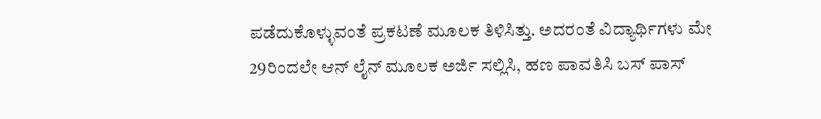ಪಡೆದುಕೊಳ್ಳುವಂತೆ ಪ್ರಕಟಣೆ ಮೂಲಕ ತಿಳಿಸಿತ್ತು. ಅದರಂತೆ ವಿದ್ಯಾರ್ಥಿಗಳು ಮೇ 29ರಿಂದಲೇ ಆನ್ ಲೈನ್ ಮೂಲಕ ಅರ್ಜಿ ಸಲ್ಲಿಸಿ, ಹಣ ಪಾವತಿಸಿ ಬಸ್ ಪಾಸ್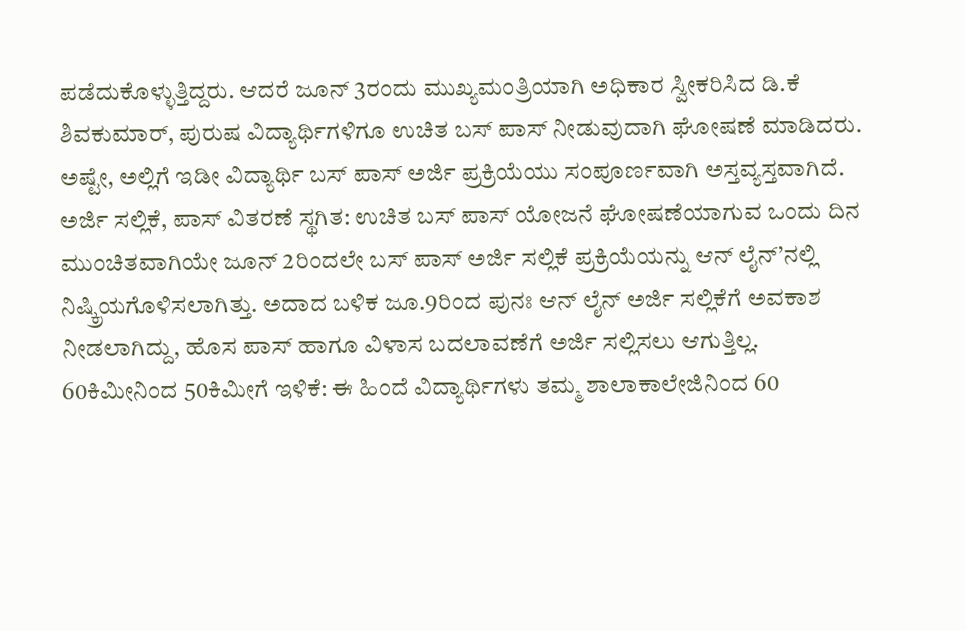ಪಡೆದುಕೊಳ್ಳುತ್ತಿದ್ದರು. ಆದರೆ ಜೂನ್ 3ರಂದು ಮುಖ್ಯಮಂತ್ರಿಯಾಗಿ ಅಧಿಕಾರ ಸ್ವೀಕರಿಸಿದ ಡಿ.ಕೆ ಶಿವಕುಮಾರ್, ಪುರುಷ ವಿದ್ಯಾರ್ಥಿಗಳಿಗೂ ಉಚಿತ ಬಸ್ ಪಾಸ್ ನೀಡುವುದಾಗಿ ಘೋಷಣೆ ಮಾಡಿದರು. ಅಷ್ಟೇ, ಅಲ್ಲಿಗೆ ಇಡೀ ವಿದ್ಯಾರ್ಥಿ ಬಸ್ ಪಾಸ್ ಅರ್ಜಿ ಪ್ರಕ್ರಿಯೆಯು ಸಂಪೂರ್ಣವಾಗಿ ಅಸ್ತವ್ಯಸ್ತವಾಗಿದೆ.
ಅರ್ಜಿ ಸಲ್ಲಿಕೆ, ಪಾಸ್ ವಿತರಣೆ ಸ್ಥಗಿತ: ಉಚಿತ ಬಸ್ ಪಾಸ್ ಯೋಜನೆ ಘೋಷಣೆಯಾಗುವ ಒಂದು ದಿನ ಮುಂಚಿತವಾಗಿಯೇ ಜೂನ್ 2ರಿಂದಲೇ ಬಸ್ ಪಾಸ್ ಅರ್ಜಿ ಸಲ್ಲಿಕೆ ಪ್ರಕ್ರಿಯೆಯನ್ನು ಆನ್ ಲೈನ್’ನಲ್ಲಿ ನಿಷ್ಕ್ರಿಯಗೊಳಿಸಲಾಗಿತ್ತು. ಅದಾದ ಬಳಿಕ ಜೂ.9ರಿಂದ ಪುನಃ ಆನ್ ಲೈನ್ ಅರ್ಜಿ ಸಲ್ಲಿಕೆಗೆ ಅವಕಾಶ ನೀಡಲಾಗಿದ್ದು, ಹೊಸ ಪಾಸ್ ಹಾಗೂ ವಿಳಾಸ ಬದಲಾವಣೆಗೆ ಅರ್ಜಿ ಸಲ್ಲಿಸಲು ಆಗುತ್ತಿಲ್ಲ.
60ಕಿಮೀನಿಂದ 50ಕಿಮೀಗೆ ಇಳಿಕೆ: ಈ ಹಿಂದೆ ವಿದ್ಯಾರ್ಥಿಗಳು ತಮ್ಮ ಶಾಲಾಕಾಲೇಜಿನಿಂದ 60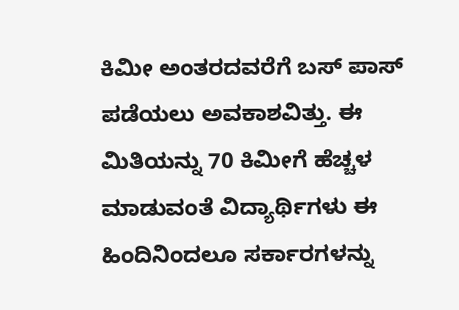ಕಿಮೀ ಅಂತರದವರೆಗೆ ಬಸ್ ಪಾಸ್ ಪಡೆಯಲು ಅವಕಾಶವಿತ್ತು. ಈ ಮಿತಿಯನ್ನು 70 ಕಿಮೀಗೆ ಹೆಚ್ಚಳ ಮಾಡುವಂತೆ ವಿದ್ಯಾರ್ಥಿಗಳು ಈ ಹಿಂದಿನಿಂದಲೂ ಸರ್ಕಾರಗಳನ್ನು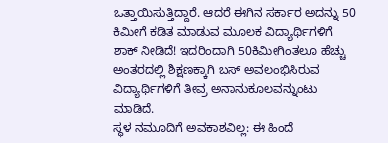ಒತ್ತಾಯಿಸುತ್ತಿದ್ದಾರೆ. ಆದರೆ ಈಗಿನ ಸರ್ಕಾರ ಅದನ್ನು 50 ಕಿಮೀಗೆ ಕಡಿತ ಮಾಡುವ ಮೂಲಕ ವಿದ್ಯಾರ್ಥಿಗಳಿಗೆ ಶಾಕ್ ನೀಡಿದೆ! ಇದರಿಂದಾಗಿ 50ಕಿಮೀಗಿಂತಲೂ ಹೆಚ್ಚು ಅಂತರದಲ್ಲಿ ಶಿಕ್ಷಣಕ್ಕಾಗಿ ಬಸ್ ಅವಲಂಭಿಸಿರುವ ವಿದ್ಯಾರ್ಥಿಗಳಿಗೆ ತೀವ್ರ ಅನಾನುಕೂಲವನ್ನುಂಟು ಮಾಡಿದೆ.
ಸ್ಥಳ ನಮೂದಿಗೆ ಅವಕಾಶವಿಲ್ಲ: ಈ ಹಿಂದೆ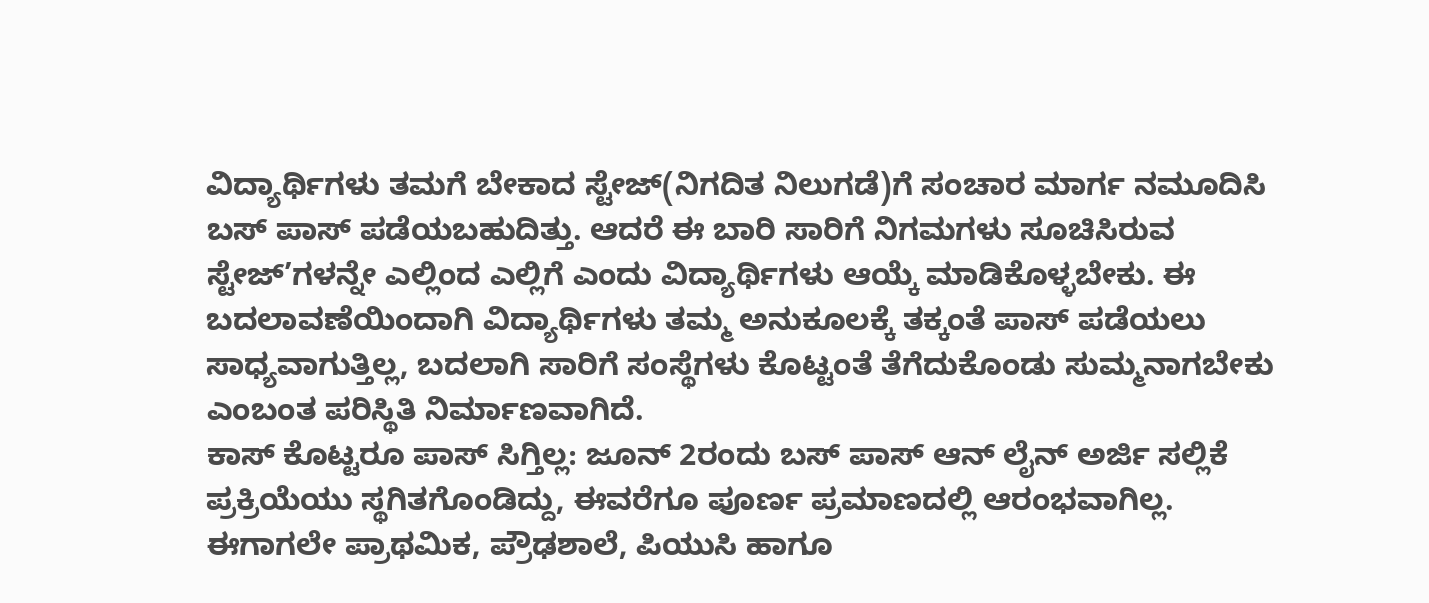ವಿದ್ಯಾರ್ಥಿಗಳು ತಮಗೆ ಬೇಕಾದ ಸ್ಟೇಜ್(ನಿಗದಿತ ನಿಲುಗಡೆ)ಗೆ ಸಂಚಾರ ಮಾರ್ಗ ನಮೂದಿಸಿ ಬಸ್ ಪಾಸ್ ಪಡೆಯಬಹುದಿತ್ತು. ಆದರೆ ಈ ಬಾರಿ ಸಾರಿಗೆ ನಿಗಮಗಳು ಸೂಚಿಸಿರುವ ಸ್ಟೇಜ್’ಗಳನ್ನೇ ಎಲ್ಲಿಂದ ಎಲ್ಲಿಗೆ ಎಂದು ವಿದ್ಯಾರ್ಥಿಗಳು ಆಯ್ಕೆ ಮಾಡಿಕೊಳ್ಳಬೇಕು. ಈ ಬದಲಾವಣೆಯಿಂದಾಗಿ ವಿದ್ಯಾರ್ಥಿಗಳು ತಮ್ಮ ಅನುಕೂಲಕ್ಕೆ ತಕ್ಕಂತೆ ಪಾಸ್ ಪಡೆಯಲು ಸಾಧ್ಯವಾಗುತ್ತಿಲ್ಲ, ಬದಲಾಗಿ ಸಾರಿಗೆ ಸಂಸ್ಥೆಗಳು ಕೊಟ್ಟಂತೆ ತೆಗೆದುಕೊಂಡು ಸುಮ್ಮನಾಗಬೇಕು ಎಂಬಂತ ಪರಿಸ್ಥಿತಿ ನಿರ್ಮಾಣವಾಗಿದೆ.
ಕಾಸ್ ಕೊಟ್ಟರೂ ಪಾಸ್ ಸಿಗ್ತಿಲ್ಲ: ಜೂನ್ 2ರಂದು ಬಸ್ ಪಾಸ್ ಆನ್ ಲೈನ್ ಅರ್ಜಿ ಸಲ್ಲಿಕೆ ಪ್ರಕ್ರಿಯೆಯು ಸ್ಥಗಿತಗೊಂಡಿದ್ದು, ಈವರೆಗೂ ಪೂರ್ಣ ಪ್ರಮಾಣದಲ್ಲಿ ಆರಂಭವಾಗಿಲ್ಲ. ಈಗಾಗಲೇ ಪ್ರಾಥಮಿಕ, ಪ್ರೌಢಶಾಲೆ, ಪಿಯುಸಿ ಹಾಗೂ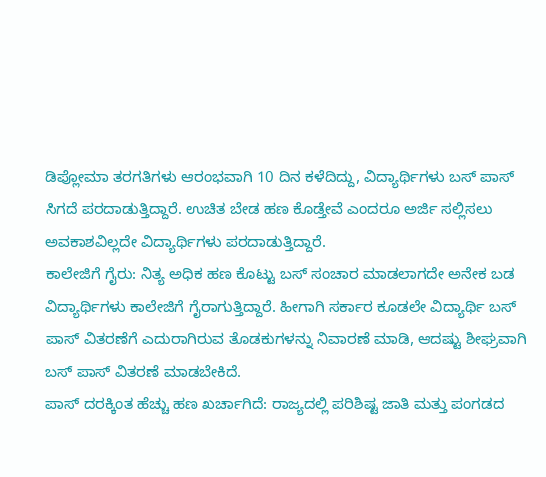ಡಿಪ್ಲೋಮಾ ತರಗತಿಗಳು ಆರಂಭವಾಗಿ 10 ದಿನ ಕಳೆದಿದ್ದು, ವಿದ್ಯಾರ್ಥಿಗಳು ಬಸ್ ಪಾಸ್ ಸಿಗದೆ ಪರದಾಡುತ್ತಿದ್ದಾರೆ. ಉಚಿತ ಬೇಡ ಹಣ ಕೊಡ್ತೇವೆ ಎಂದರೂ ಅರ್ಜಿ ಸಲ್ಲಿಸಲು ಅವಕಾಶವಿಲ್ಲದೇ ವಿದ್ಯಾರ್ಥಿಗಳು ಪರದಾಡುತ್ತಿದ್ದಾರೆ.
ಕಾಲೇಜಿಗೆ ಗೈರು: ನಿತ್ಯ ಅಧಿಕ ಹಣ ಕೊಟ್ಟು ಬಸ್ ಸಂಚಾರ ಮಾಡಲಾಗದೇ ಅನೇಕ ಬಡ ವಿದ್ಯಾರ್ಥಿಗಳು ಕಾಲೇಜಿಗೆ ಗೈರಾಗುತ್ತಿದ್ದಾರೆ. ಹೀಗಾಗಿ ಸರ್ಕಾರ ಕೂಡಲೇ ವಿದ್ಯಾರ್ಥಿ ಬಸ್ ಪಾಸ್ ವಿತರಣೆಗೆ ಎದುರಾಗಿರುವ ತೊಡಕುಗಳನ್ನು ನಿವಾರಣೆ ಮಾಡಿ, ಆದಷ್ಟು ಶೀಘ್ರವಾಗಿ ಬಸ್ ಪಾಸ್ ವಿತರಣೆ ಮಾಡಬೇಕಿದೆ.
ಪಾಸ್ ದರಕ್ಕಿಂತ ಹೆಚ್ಚು ಹಣ ಖರ್ಚಾಗಿದೆ: ರಾಜ್ಯದಲ್ಲಿ ಪರಿಶಿಷ್ಟ ಜಾತಿ ಮತ್ತು ಪಂಗಡದ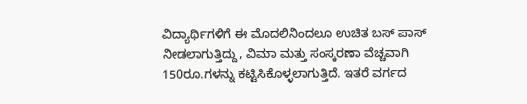ವಿದ್ಯಾರ್ಥಿಗಳಿಗೆ ಈ ಮೊದಲಿನಿಂದಲೂ ಉಚಿತ ಬಸ್ ಪಾಸ್ ನೀಡಲಾಗುತ್ತಿದ್ದು, ವಿಮಾ ಮತ್ತು ಸಂಸ್ಕರಣಾ ವೆಚ್ಚವಾಗಿ 150ರೂ.ಗಳನ್ನು ಕಟ್ಟಿಸಿಕೊಳ್ಳಲಾಗುತ್ತಿದೆ. ಇತರೆ ವರ್ಗದ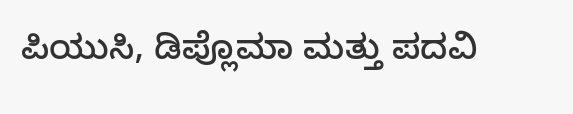ಪಿಯುಸಿ, ಡಿಪ್ಲೊಮಾ ಮತ್ತು ಪದವಿ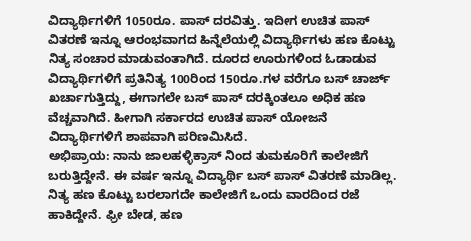ವಿದ್ಯಾರ್ಥಿಗಳಿಗೆ 1050ರೂ. ಪಾಸ್ ದರವಿತ್ತು. ಇದೀಗ ಉಚಿತ ಪಾಸ್ ವಿತರಣೆ ಇನ್ನೂ ಆರಂಭವಾಗದ ಹಿನ್ನೆಲೆಯಲ್ಲಿ ವಿದ್ಯಾರ್ಥಿಗಳು ಹಣ ಕೊಟ್ಟು ನಿತ್ಯ ಸಂಚಾರ ಮಾಡುವಂತಾಗಿದೆ. ದೂರದ ಊರುಗಳಿಂದ ಓಡಾಡುವ ವಿದ್ಯಾರ್ಥಿಗಳಿಗೆ ಪ್ರತಿನಿತ್ಯ 100ರಿಂದ 150ರೂ.ಗಳ ವರೆಗೂ ಬಸ್ ಚಾರ್ಜ್ ಖರ್ಚಾಗುತ್ತಿದ್ದು, ಈಗಾಗಲೇ ಬಸ್ ಪಾಸ್ ದರಕ್ಕಿಂತಲೂ ಅಧಿಕ ಹಣ ವೆಚ್ಚವಾಗಿದೆ. ಹೀಗಾಗಿ ಸರ್ಕಾರದ ಉಚಿತ ಪಾಸ್ ಯೋಜನೆ ವಿದ್ಯಾರ್ಥಿಗಳಿಗೆ ಶಾಪವಾಗಿ ಪರಿಣಮಿಸಿದೆ.
ಅಭಿಪ್ರಾಯ: ನಾನು ಜಾಲಹಳ್ಳಿಕ್ರಾಸ್ ನಿಂದ ತುಮಕೂರಿಗೆ ಕಾಲೇಜಿಗೆ ಬರುತ್ತಿದ್ದೇನೆ. ಈ ವರ್ಷ ಇನ್ನೂ ವಿದ್ಯಾರ್ಥಿ ಬಸ್ ಪಾಸ್ ವಿತರಣೆ ಮಾಡಿಲ್ಲ. ನಿತ್ಯ ಹಣ ಕೊಟ್ಟು ಬರಲಾಗದೇ ಕಾಲೇಜಿಗೆ ಒಂದು ವಾರದಿಂದ ರಜೆ ಹಾಕಿದ್ದೇನೆ. ಫ್ರೀ ಬೇಡ, ಹಣ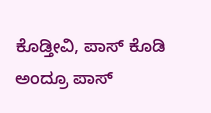ಕೊಡ್ತೀವಿ, ಪಾಸ್ ಕೊಡಿ ಅಂದ್ರೂ ಪಾಸ್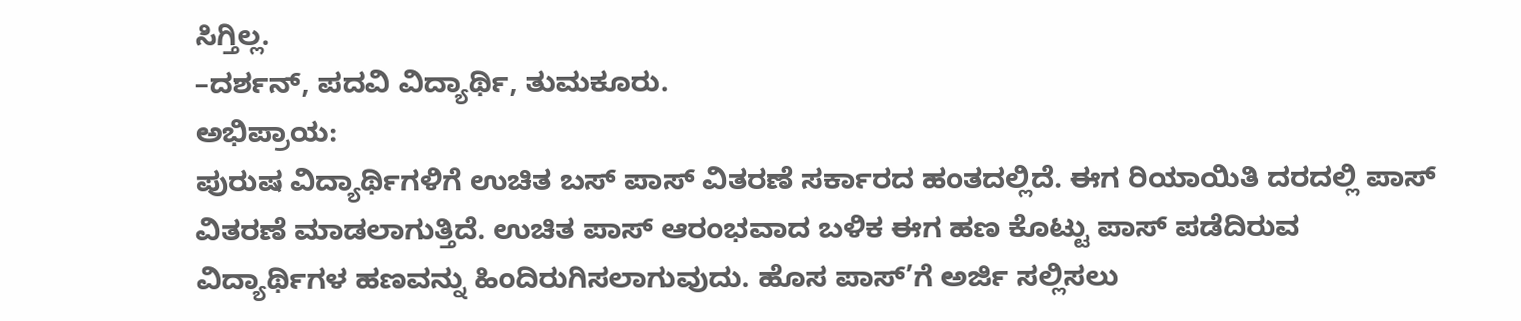ಸಿಗ್ತಿಲ್ಲ.
–ದರ್ಶನ್, ಪದವಿ ವಿದ್ಯಾರ್ಥಿ, ತುಮಕೂರು.
ಅಭಿಪ್ರಾಯ:
ಪುರುಷ ವಿದ್ಯಾರ್ಥಿಗಳಿಗೆ ಉಚಿತ ಬಸ್ ಪಾಸ್ ವಿತರಣೆ ಸರ್ಕಾರದ ಹಂತದಲ್ಲಿದೆ. ಈಗ ರಿಯಾಯಿತಿ ದರದಲ್ಲಿ ಪಾಸ್ ವಿತರಣೆ ಮಾಡಲಾಗುತ್ತಿದೆ. ಉಚಿತ ಪಾಸ್ ಆರಂಭವಾದ ಬಳಿಕ ಈಗ ಹಣ ಕೊಟ್ಟು ಪಾಸ್ ಪಡೆದಿರುವ ವಿದ್ಯಾರ್ಥಿಗಳ ಹಣವನ್ನು ಹಿಂದಿರುಗಿಸಲಾಗುವುದು. ಹೊಸ ಪಾಸ್’ಗೆ ಅರ್ಜಿ ಸಲ್ಲಿಸಲು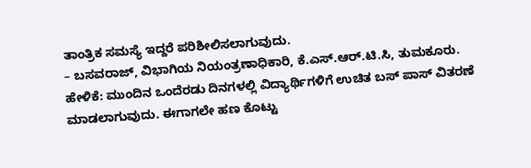ತಾಂತ್ರಿಕ ಸಮಸ್ಯೆ ಇದ್ದರೆ ಪರಿಶೀಲಿಸಲಾಗುವುದು.
– ಬಸವರಾಜ್, ವಿಭಾಗಿಯ ನಿಯಂತ್ರಣಾಧಿಕಾರಿ, ಕೆ.ಎಸ್.ಆರ್.ಟಿ.ಸಿ, ತುಮಕೂರು.
ಹೇಳಿಕೆ: ಮುಂದಿನ ಒಂದೆರಡು ದಿನಗಳಲ್ಲಿ ವಿದ್ಯಾರ್ಥಿಗಳಿಗೆ ಉಚಿತ ಬಸ್ ಪಾಸ್ ವಿತರಣೆ ಮಾಡಲಾಗುವುದು. ಈಗಾಗಲೇ ಹಣ ಕೊಟ್ಟು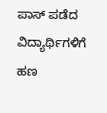ಪಾಸ್ ಪಡೆದ ವಿದ್ಯಾರ್ಥಿಗಳಿಗೆ ಹಣ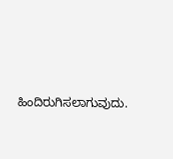ಹಿಂದಿರುಗಿಸಲಾಗುವುದು.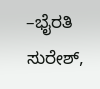–ಭೈರತಿ ಸುರೇಶ್,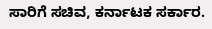ಸಾರಿಗೆ ಸಚಿವ, ಕರ್ನಾಟಕ ಸರ್ಕಾರ.